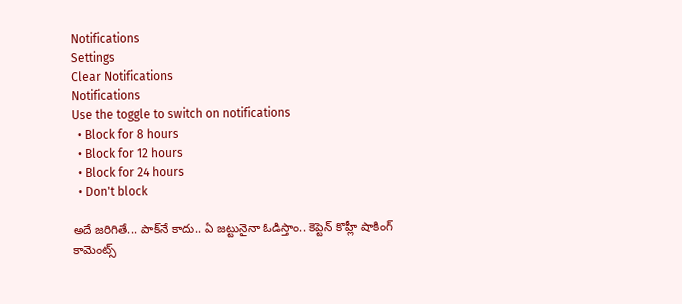Notifications
Settings
Clear Notifications
Notifications
Use the toggle to switch on notifications
  • Block for 8 hours
  • Block for 12 hours
  • Block for 24 hours
  • Don't block

అదే జరిగితే... పాక్‌నే కాదు.. ఏ జట్టునైనా ఓడిస్తాం.. కెప్టెన్ కొహ్లీ షాకింగ్ కామెంట్స్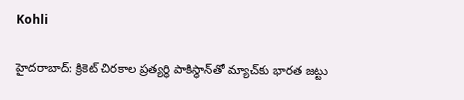Kohli

హైదరాబాద్: క్రికెట్ చిరకాల ప్రత్యర్థి పాకిస్థాన్‌తో మ్యాచ్‌కు భారత జట్టు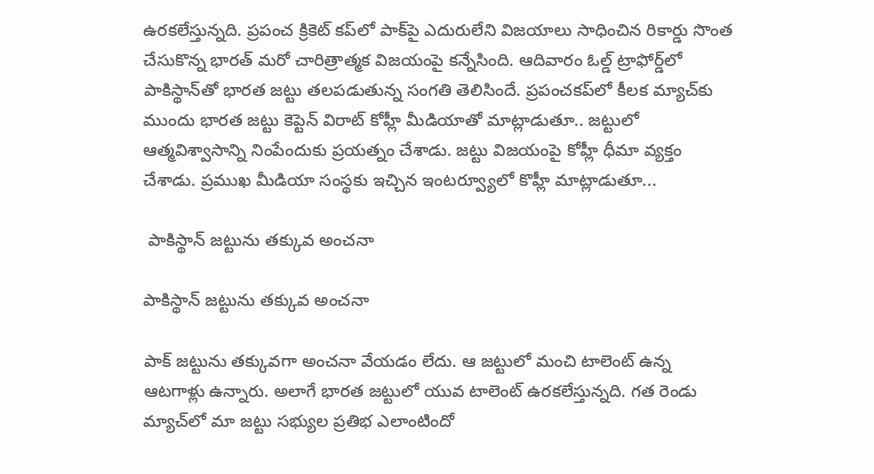ఉరకలేస్తున్నది. ప్రపంచ క్రికెట్ కప్‌లో పాక్‌పై ఎదురులేని విజయాలు సాధించిన రికార్డు సొంత చేసుకొన్న భారత్ మరో చారిత్రాత్మక విజయంపై కన్నేసింది. ఆదివారం ఓల్డ్ ట్రాఫోర్డ్‌లో పాకిస్థాన్‌తో భారత జట్టు తలపడుతున్న సంగతి తెలిసిందే. ప్రపంచకప్‌లో కీలక మ్యాచ్‌కు ముందు భారత జట్టు కెప్టెన్ విరాట్ కోహ్లీ మీడియాతో మాట్లాడుతూ.. జట్టులో ఆత్మవిశ్వాసాన్ని నింపేందుకు ప్రయత్నం చేశాడు. జట్టు విజయంపై కోహ్లీ ధీమా వ్యక్తం చేశాడు. ప్రముఖ మీడియా సంస్థకు ఇచ్చిన ఇంటర్వ్యూలో కొహ్లీ మాట్లాడుతూ...

 పాకిస్థాన్‌ జట్టును తక్కువ అంచనా

పాకిస్థాన్‌ జట్టును తక్కువ అంచనా

పాక్ జట్టును తక్కువగా అంచనా వేయడం లేదు. ఆ జట్టులో మంచి టాలెంట్ ఉన్న ఆటగాళ్లు ఉన్నారు. అలాగే భారత జట్టులో యువ టాలెంట్ ఉరకలేస్తున్నది. గత రెండు మ్యాచ్‌లో మా జట్టు సభ్యుల ప్రతిభ ఎలాంటిందో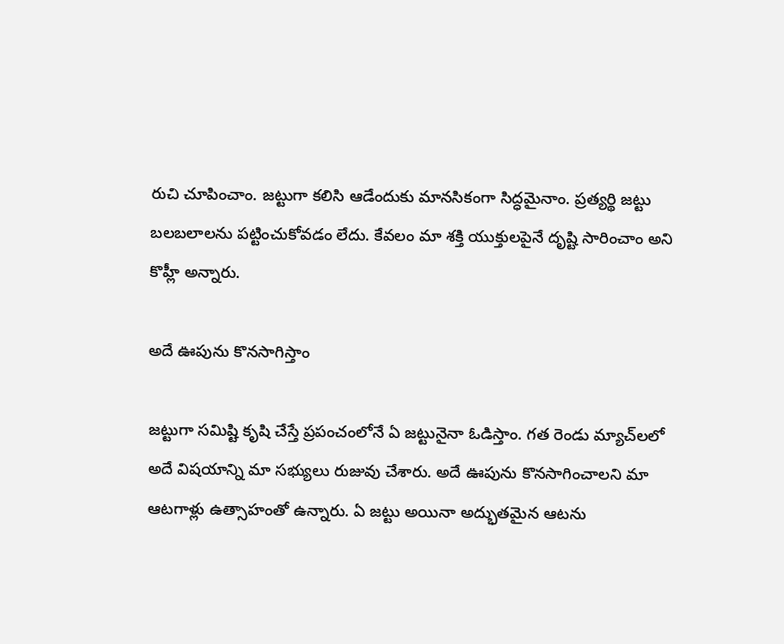రుచి చూపించాం. జట్టుగా కలిసి ఆడేందుకు మానసికంగా సిద్ధమైనాం. ప్రత్యర్థి జట్టు బలబలాలను పట్టించుకోవడం లేదు. కేవలం మా శక్తి యుక్తులపైనే దృష్టి సారించాం అని కొహ్లీ అన్నారు.

అదే ఊపును కొనసాగిస్తాం

జట్టుగా సమిష్టి కృషి చేస్తే ప్రపంచంలోనే ఏ జట్టునైనా ఓడిస్తాం. గత రెండు మ్యాచ్‌లలో అదే విషయాన్ని మా సభ్యులు రుజువు చేశారు. అదే ఊపును కొనసాగించాలని మా ఆటగాళ్లు ఉత్సాహంతో ఉన్నారు. ఏ జట్టు అయినా అద్భుతమైన ఆటను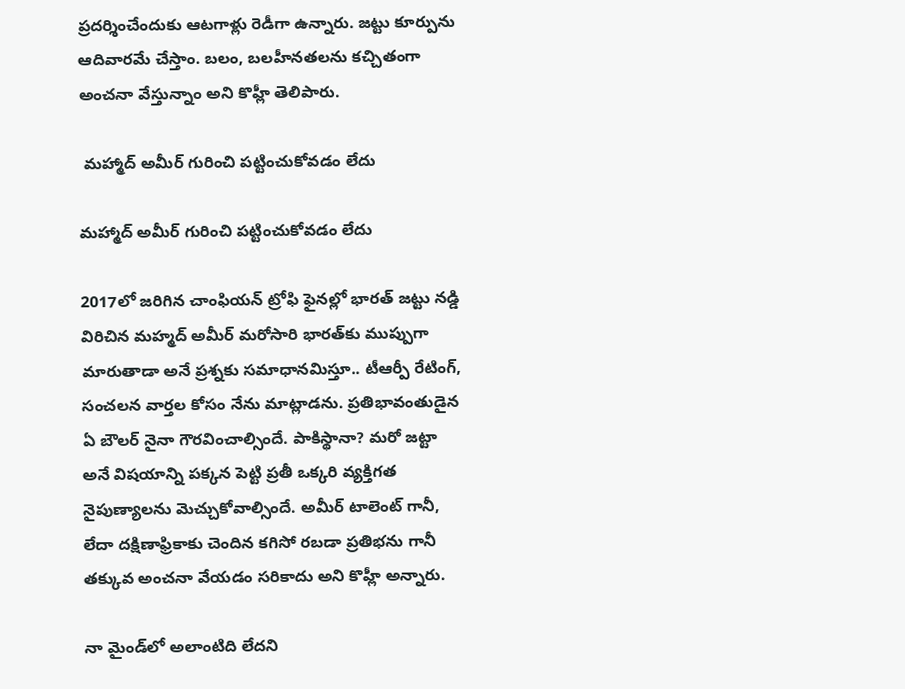ప్రదర్శించేందుకు ఆటగాళ్లు రెడీగా ఉన్నారు. జట్టు కూర్పును ఆదివారమే చేస్తాం. బలం, బలహీనతలను కచ్చితంగా అంచనా వేస్తున్నాం అని కొహ్లీ తెలిపారు.

 మహ్మాద్ అమీర్ గురించి పట్టించుకోవడం లేదు

మహ్మాద్ అమీర్ గురించి పట్టించుకోవడం లేదు

2017లో జరిగిన చాంఫియన్ ట్రోఫి ఫైనల్లో భారత్ జట్టు నడ్డి విరిచిన మహ్మద్ అమీర్ మరోసారి భారత్‌కు ముప్పుగా మారుతాడా అనే ప్రశ్నకు సమాధానమిస్తూ.. టీఆర్పీ రేటింగ్, సంచలన వార్తల కోసం నేను మాట్లాడను. ప్రతిభావంతుడైన ఏ బౌలర్ నైనా గౌరవించాల్సిందే. పాకిస్థానా? మరో జట్టా అనే విషయాన్ని పక్కన పెట్టి ప్రతీ ఒక్కరి వ్యక్తిగత నైపుణ్యాలను మెచ్చుకోవాల్సిందే. అమీర్ టాలెంట్ గానీ, లేదా దక్షిణాఫ్రికాకు చెందిన కగిసో రబడా ప్రతిభను గానీ తక్కువ అంచనా వేయడం సరికాదు అని కొహ్లీ అన్నారు.

నా మైండ్‌లో అలాంటిది లేదని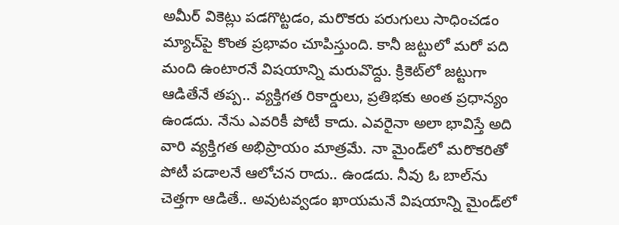అమీర్ వికెట్లు పడగొట్టడం, మరొకరు పరుగులు సాధించడం మ్యాచ్‌పై కొంత ప్రభావం చూపిస్తుంది. కానీ జట్టులో మరో పది మంది ఉంటారనే విషయాన్ని మరువొద్దు. క్రికెట్‌లో జట్టుగా ఆడితేనే తప్ప.. వ్యక్తిగత రికార్డులు, ప్రతిభకు అంత ప్రధాన్యం ఉండదు. నేను ఎవరికీ పోటీ కాదు. ఎవరైనా అలా భావిస్తే అది వారి వ్యక్తిగత అభిప్రాయం మాత్రమే. నా మైండ్‌లో మరొకరితో పోటీ పడాలనే ఆలోచన రాదు.. ఉండదు. నీవు ఓ బాల్‌ను చెత్తగా ఆడితే.. అవుటవ్వడం ఖాయమనే విషయాన్ని మైండ్‌లో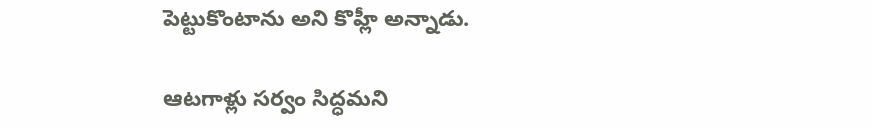పెట్టుకొంటాను అని కొహ్లీ అన్నాడు.

ఆటగాళ్లు సర్వం సిద్ధమని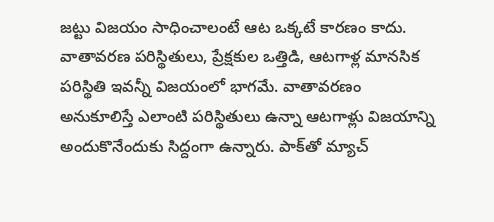జట్టు విజయం సాధించాలంటే ఆట ఒక్కటే కారణం కాదు. వాతావరణ పరిస్థితులు, ప్రేక్షకుల ఒత్తిడి, ఆటగాళ్ల మానసిక పరిస్థితి ఇవన్నీ విజయంలో భాగమే. వాతావరణం అనుకూలిస్తే ఎలాంటి పరిస్థితులు ఉన్నా ఆటగాళ్లు విజయాన్ని అందుకొనేందుకు సిద్దంగా ఉన్నారు. పాక్‌తో మ్యాచ్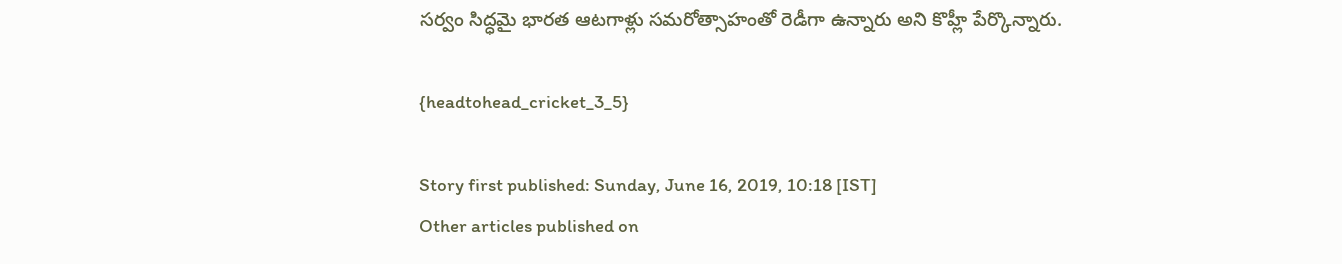సర్వం సిద్ధమై భారత ఆటగాళ్లు సమరోత్సాహంతో రెడీగా ఉన్నారు అని కొహ్లీ పేర్కొన్నారు.

{headtohead_cricket_3_5}

Story first published: Sunday, June 16, 2019, 10:18 [IST]
Other articles published on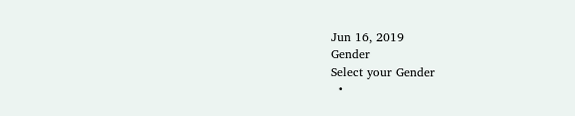Jun 16, 2019
Gender
Select your Gender
  •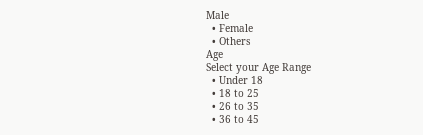Male
  • Female
  • Others
Age
Select your Age Range
  • Under 18
  • 18 to 25
  • 26 to 35
  • 36 to 45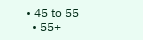• 45 to 55
  • 55+